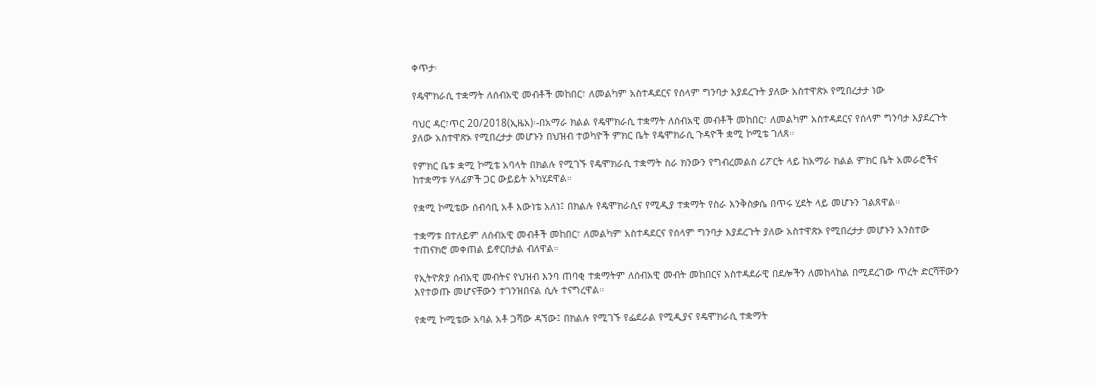ቀጥታ፡

የዴሞክራሲ ተቋማት ለሰብአዊ መብቶች መከበር፣ ለመልካም አስተዳደርና የሰላም ግንባታ እያደረጉት ያለው አስተዋጽኦ የሚበረታታ ነው

ባህር ዳር፣ጥር 20/2018(ኢዜአ)፡-በአማራ ክልል የዴሞክራሲ ተቋማት ለሰብአዊ መብቶች መከበር፣ ለመልካም አስተዳደርና የሰላም ግንባታ እያደረጉት ያለው አስተዋጽኦ የሚበረታታ መሆኑን በህዝብ ተወካዮች ምክር ቤት የዴሞክራሲ ጉዳዮች ቋሚ ኮሚቴ ገለጸ።

የምክር ቤቱ ቋሚ ኮሚቴ አባላት በክልሉ የሚገኙ የዴሞክራሲ ተቋማት ስራ ክንውን የግብረመልስ ሪፖርት ላይ ከአማራ ክልል ምክር ቤት አመራሮችና ከተቋማቱ ሃላፊዎች ጋር ውይይት አካሂደዋል።

የቋሚ ኮሚቴው ሰብሳቢ አቶ እውነቴ አለነ፤ በክልሉ የዴሞክራሲና የሚዲያ ተቋማት የስራ እንቅስቃሴ በጥሩ ሂደት ላይ መሆኑን ገልጸዋል።

ተቋማቱ በተለይም ለሰብአዊ መብቶች መከበር፣ ለመልካም አስተዳደርና የሰላም ግንባታ እያደረጉት ያለው አስተዋጽኦ የሚበረታታ መሆኑን አንስተው ተጠናክሮ መቀጠል ይኖርበታል ብለዋል።

የኢትዮጵያ ሰብአዊ መብትና የህዝብ እንባ ጠባቂ ተቋማትም ለሰብአዊ መብት መከበርና አስተዳደራዊ በደሎችን ለመከላከል በሚደረገው ጥረት ድርሻቸውን  እየተወጡ መሆናቸውን ተገንዝበናል ሲሉ ተናግረዋል።

የቋሚ ኮሚቴው አባል አቶ ጋሻው ዳኘው፤ በክልሉ የሚገኙ የፌደራል የሚዲያና የዴሞክራሲ ተቋማት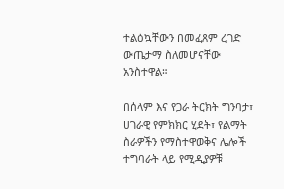ተልዕኳቸውን በመፈጸም ረገድ ውጤታማ ስለመሆናቸው አንስተዋል።

በሰላም እና የጋራ ትርክት ግንባታ፣ ሀገራዊ የምክክር ሂደት፣ የልማት ስራዎችን የማስተዋወቅና ሌሎች ተግባራት ላይ የሚዲያዎቹ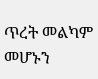ጥረት መልካም መሆኑን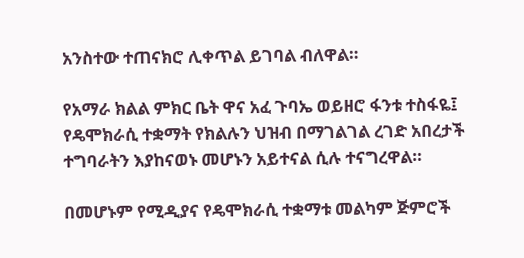አንስተው ተጠናክሮ ሊቀጥል ይገባል ብለዋል።

የአማራ ክልል ምክር ቤት ዋና አፈ ጉባኤ ወይዘሮ ፋንቱ ተስፋዬ፤ የዴሞክራሲ ተቋማት የክልሉን ህዝብ በማገልገል ረገድ አበረታች ተግባራትን እያከናወኑ መሆኑን አይተናል ሲሉ ተናግረዋል።

በመሆኑም የሚዲያና የዴሞክራሲ ተቋማቱ መልካም ጅምሮች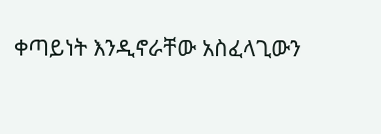ቀጣይነት እንዲኖራቸው አስፈላጊውን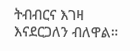ትብብርና እገዛ እናደርጋለን ብለዋል።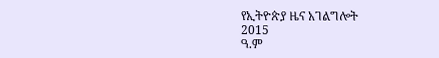የኢትዮጵያ ዜና አገልግሎት
2015
ዓ.ም